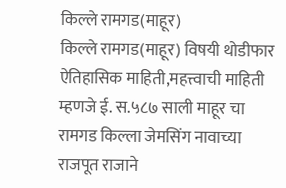किल्ले रामगड(माहूर)
किल्ले रामगड(माहूर) विषयी थोडीफार ऐतिहासिक माहिती,महत्त्वाची माहिती म्हणजे ई. स.५८७ साली माहूर चा रामगड किल्ला जेमसिंग नावाच्या राजपूत राजाने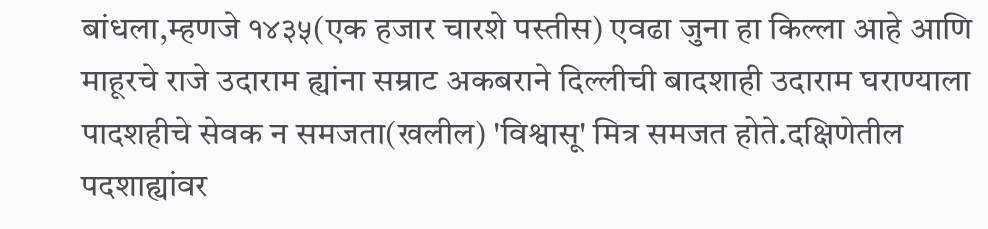बांधला,म्हणजे १४३५(एक हजार चारशे पस्तीस) एवढा जुना हा किल्ला आहे आणि माहूरचे राजे उदाराम ह्यांना सम्राट अकबराने दिल्लीची बादशाही उदाराम घराण्याला पादशहीचे सेवक न समजता(खलील) 'विश्वासू' मित्र समजत होते.दक्षिणेतील पदशाह्यांवर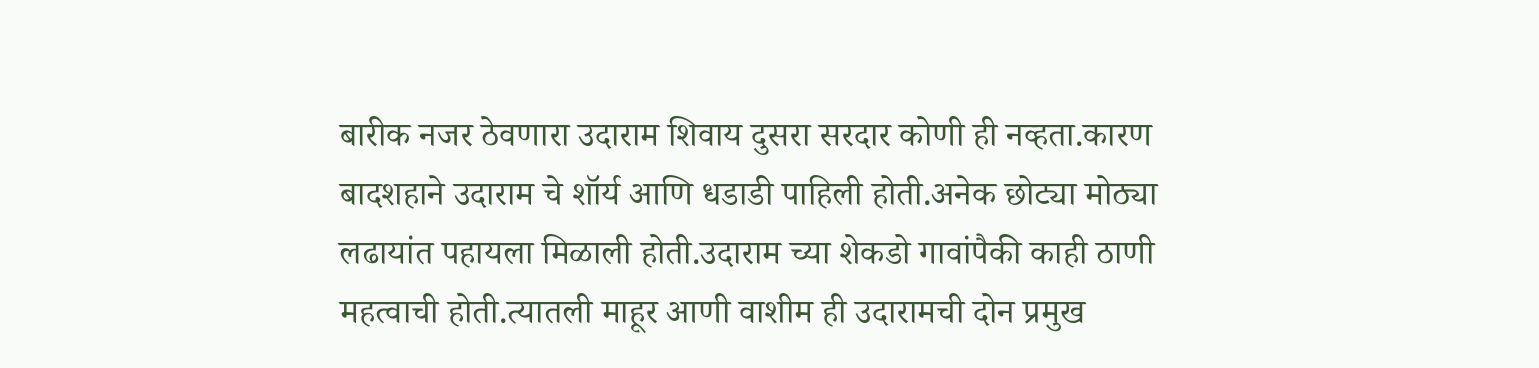बारीक नजर ठेवणारा उदाराम शिवाय दुसरा सरदार कोणी ही नव्हता.कारण बादशहाने उदाराम चे शॉर्य आणि धडाडी पाहिली होती.अनेक छोट्या मोठ्या लढायांत पहायला मिळाली होती.उदाराम च्या शेकडो गावांपैकी काही ठाणी महत्वाची होती.त्यातली माहूर आणी वाशीम ही उदारामची दोन प्रमुख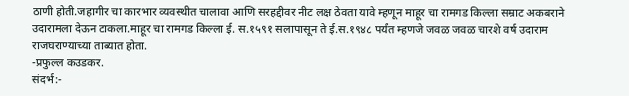ठाणी होती.जहागीर चा कारभार व्यवस्थीत चालावा आणि सरहद्दीवर नीट लक्ष ठेवता यावे म्हणून माहूर चा रामगड किल्ला सम्राट अकबराने उदारामला देऊन टाकला.माहूर चा रामगड किल्ला ई. स.१५९१ सलापासून ते ई.स.१९४८ पर्यंत म्हणजे जवळ जवळ चारशे वर्ष उदाराम राजघराण्याच्या ताब्यात होता.
-प्रफुल्ल कउडकर.
संदर्भ:-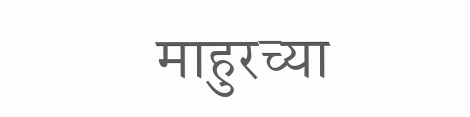माहुरच्या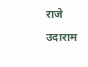राजे उदाराम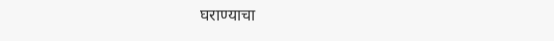घराण्याचा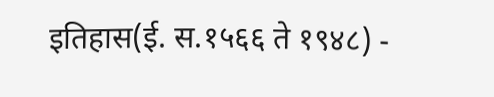इतिहास(ई. स.१५६६ ते १९४८) -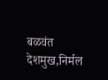बळवंत देशमुख,निर्मल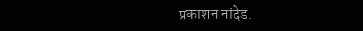प्रकाशन नांदेड.